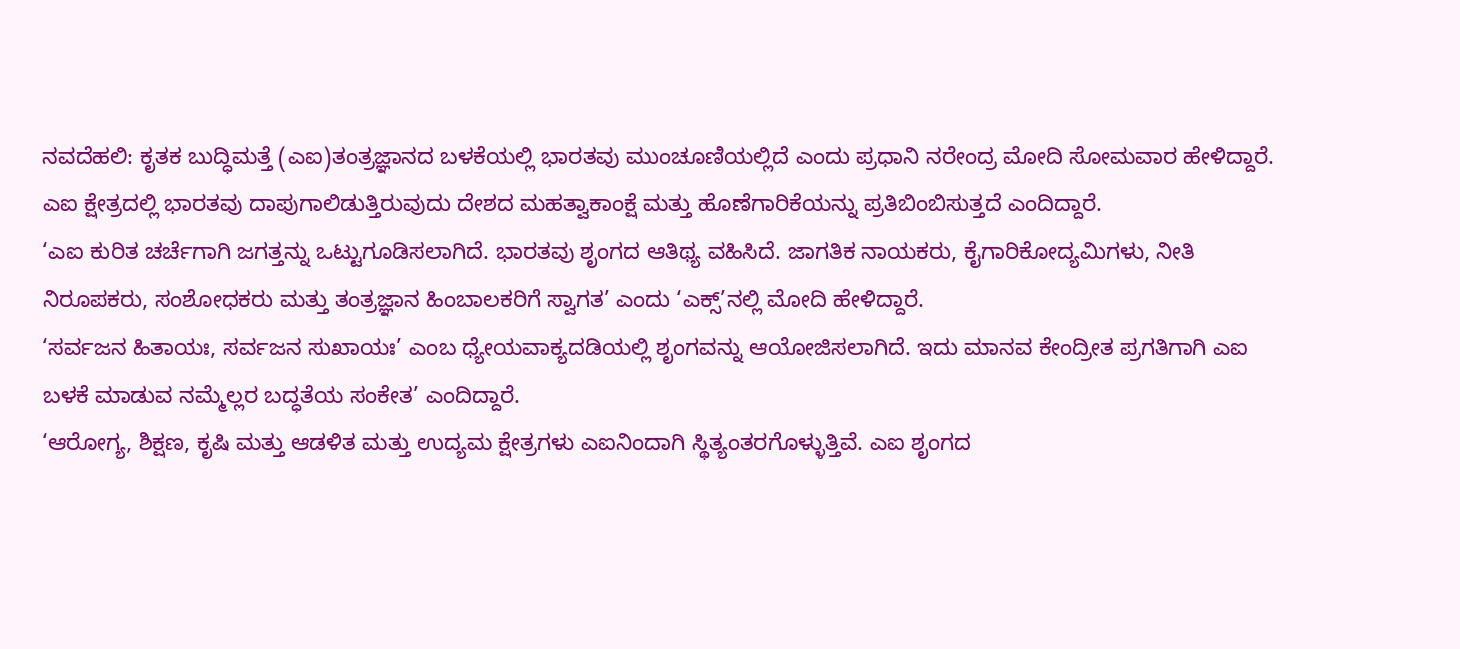ನವದೆಹಲಿ: ಕೃತಕ ಬುದ್ಧಿಮತ್ತೆ (ಎಐ)ತಂತ್ರಜ್ಞಾನದ ಬಳಕೆಯಲ್ಲಿ ಭಾರತವು ಮುಂಚೂಣಿಯಲ್ಲಿದೆ ಎಂದು ಪ್ರಧಾನಿ ನರೇಂದ್ರ ಮೋದಿ ಸೋಮವಾರ ಹೇಳಿದ್ದಾರೆ.
ಎಐ ಕ್ಷೇತ್ರದಲ್ಲಿ ಭಾರತವು ದಾಪುಗಾಲಿಡುತ್ತಿರುವುದು ದೇಶದ ಮಹತ್ವಾಕಾಂಕ್ಷೆ ಮತ್ತು ಹೊಣೆಗಾರಿಕೆಯನ್ನು ಪ್ರತಿಬಿಂಬಿಸುತ್ತದೆ ಎಂದಿದ್ದಾರೆ.
‘ಎಐ ಕುರಿತ ಚರ್ಚೆಗಾಗಿ ಜಗತ್ತನ್ನು ಒಟ್ಟುಗೂಡಿಸಲಾಗಿದೆ. ಭಾರತವು ಶೃಂಗದ ಆತಿಥ್ಯ ವಹಿಸಿದೆ. ಜಾಗತಿಕ ನಾಯಕರು, ಕೈಗಾರಿಕೋದ್ಯಮಿಗಳು, ನೀತಿ ನಿರೂಪಕರು, ಸಂಶೋಧಕರು ಮತ್ತು ತಂತ್ರಜ್ಞಾನ ಹಿಂಬಾಲಕರಿಗೆ ಸ್ವಾಗತ’ ಎಂದು ‘ಎಕ್ಸ್’ನಲ್ಲಿ ಮೋದಿ ಹೇಳಿದ್ದಾರೆ.
‘ಸರ್ವಜನ ಹಿತಾಯಃ, ಸರ್ವಜನ ಸುಖಾಯಃ’ ಎಂಬ ಧ್ಯೇಯವಾಕ್ಯದಡಿಯಲ್ಲಿ ಶೃಂಗವನ್ನು ಆಯೋಜಿಸಲಾಗಿದೆ. ಇದು ಮಾನವ ಕೇಂದ್ರೀತ ಪ್ರಗತಿಗಾಗಿ ಎಐ ಬಳಕೆ ಮಾಡುವ ನಮ್ಮೆಲ್ಲರ ಬದ್ಧತೆಯ ಸಂಕೇತ’ ಎಂದಿದ್ದಾರೆ.
‘ಆರೋಗ್ಯ, ಶಿಕ್ಷಣ, ಕೃಷಿ ಮತ್ತು ಆಡಳಿತ ಮತ್ತು ಉದ್ಯಮ ಕ್ಷೇತ್ರಗಳು ಎಐನಿಂದಾಗಿ ಸ್ಥಿತ್ಯಂತರಗೊಳ್ಳುತ್ತಿವೆ. ಎಐ ಶೃಂಗದ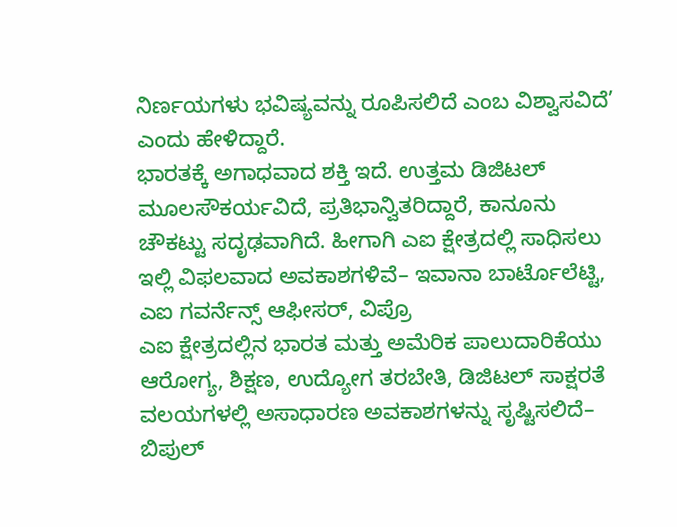ನಿರ್ಣಯಗಳು ಭವಿಷ್ಯವನ್ನು ರೂಪಿಸಲಿದೆ ಎಂಬ ವಿಶ್ವಾಸವಿದೆ’ ಎಂದು ಹೇಳಿದ್ದಾರೆ.
ಭಾರತಕ್ಕೆ ಅಗಾಧವಾದ ಶಕ್ತಿ ಇದೆ. ಉತ್ತಮ ಡಿಜಿಟಲ್ ಮೂಲಸೌಕರ್ಯವಿದೆ, ಪ್ರತಿಭಾನ್ವಿತರಿದ್ದಾರೆ, ಕಾನೂನು ಚೌಕಟ್ಟು ಸದೃಢವಾಗಿದೆ. ಹೀಗಾಗಿ ಎಐ ಕ್ಷೇತ್ರದಲ್ಲಿ ಸಾಧಿಸಲು ಇಲ್ಲಿ ವಿಫಲವಾದ ಅವಕಾಶಗಳಿವೆ– ಇವಾನಾ ಬಾರ್ಟೊಲೆಟ್ಟಿ, ಎಐ ಗವರ್ನೆನ್ಸ್ ಆಫೀಸರ್, ವಿಪ್ರೊ
ಎಐ ಕ್ಷೇತ್ರದಲ್ಲಿನ ಭಾರತ ಮತ್ತು ಅಮೆರಿಕ ಪಾಲುದಾರಿಕೆಯು ಆರೋಗ್ಯ, ಶಿಕ್ಷಣ, ಉದ್ಯೋಗ ತರಬೇತಿ, ಡಿಜಿಟಲ್ ಸಾಕ್ಷರತೆ ವಲಯಗಳಲ್ಲಿ ಅಸಾಧಾರಣ ಅವಕಾಶಗಳನ್ನು ಸೃಷ್ಟಿಸಲಿದೆ– ಬಿಪುಲ್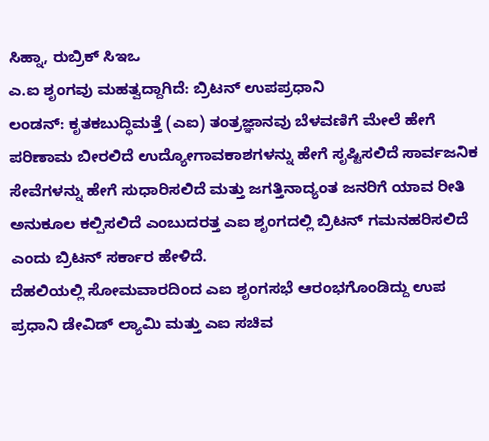ಸಿಹ್ನಾ, ರುಬ್ರಿಕ್ ಸಿಇಒ
ಎ.ಐ ಶೃಂಗವು ಮಹತ್ವದ್ದಾಗಿದೆ: ಬ್ರಿಟನ್ ಉಪಪ್ರಧಾನಿ
ಲಂಡನ್: ಕೃತಕಬುದ್ಧಿಮತ್ತೆ (ಎಐ) ತಂತ್ರಜ್ಞಾನವು ಬೆಳವಣಿಗೆ ಮೇಲೆ ಹೇಗೆ ಪರಿಣಾಮ ಬೀರಲಿದೆ ಉದ್ಯೋಗಾವಕಾಶಗಳನ್ನು ಹೇಗೆ ಸೃಷ್ಟಿಸಲಿದೆ ಸಾರ್ವಜನಿಕ ಸೇವೆಗಳನ್ನು ಹೇಗೆ ಸುಧಾರಿಸಲಿದೆ ಮತ್ತು ಜಗತ್ತಿನಾದ್ಯಂತ ಜನರಿಗೆ ಯಾವ ರೀತಿ ಅನುಕೂಲ ಕಲ್ಪಿಸಲಿದೆ ಎಂಬುದರತ್ತ ಎಐ ಶೃಂಗದಲ್ಲಿ ಬ್ರಿಟನ್ ಗಮನಹರಿಸಲಿದೆ ಎಂದು ಬ್ರಿಟನ್ ಸರ್ಕಾರ ಹೇಳಿದೆ.
ದೆಹಲಿಯಲ್ಲಿ ಸೋಮವಾರದಿಂದ ಎಐ ಶೃಂಗಸಭೆ ಆರಂಭಗೊಂಡಿದ್ದು ಉಪ ಪ್ರಧಾನಿ ಡೇವಿಡ್ ಲ್ಯಾಮಿ ಮತ್ತು ಎಐ ಸಚಿವ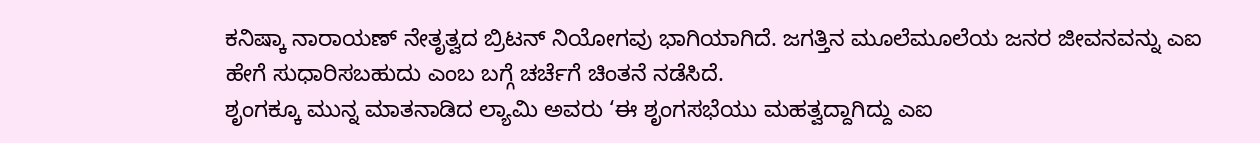ಕನಿಷ್ಕಾ ನಾರಾಯಣ್ ನೇತೃತ್ವದ ಬ್ರಿಟನ್ ನಿಯೋಗವು ಭಾಗಿಯಾಗಿದೆ. ಜಗತ್ತಿನ ಮೂಲೆಮೂಲೆಯ ಜನರ ಜೀವನವನ್ನು ಎಐ ಹೇಗೆ ಸುಧಾರಿಸಬಹುದು ಎಂಬ ಬಗ್ಗೆ ಚರ್ಚೆಗೆ ಚಿಂತನೆ ನಡೆಸಿದೆ.
ಶೃಂಗಕ್ಕೂ ಮುನ್ನ ಮಾತನಾಡಿದ ಲ್ಯಾಮಿ ಅವರು ‘ಈ ಶೃಂಗಸಭೆಯು ಮಹತ್ವದ್ದಾಗಿದ್ದು ಎಐ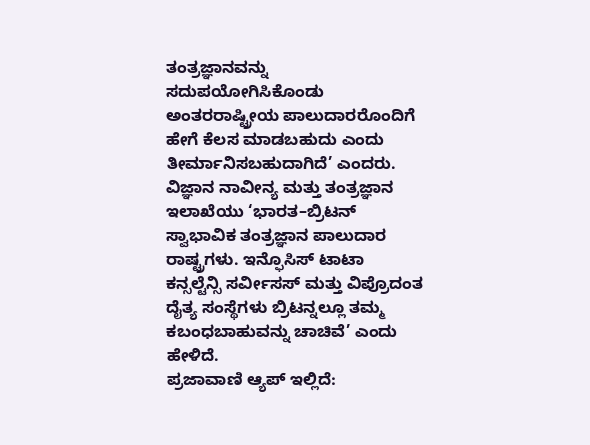ತಂತ್ರಜ್ಞಾನವನ್ನು ಸದುಪಯೋಗಿಸಿಕೊಂಡು ಅಂತರರಾಷ್ಟ್ರೀಯ ಪಾಲುದಾರರೊಂದಿಗೆ ಹೇಗೆ ಕೆಲಸ ಮಾಡಬಹುದು ಎಂದು ತೀರ್ಮಾನಿಸಬಹುದಾಗಿದೆ’ ಎಂದರು.
ವಿಜ್ಞಾನ ನಾವೀನ್ಯ ಮತ್ತು ತಂತ್ರಜ್ಞಾನ ಇಲಾಖೆಯು ‘ಭಾರತ–ಬ್ರಿಟನ್ ಸ್ವಾಭಾವಿಕ ತಂತ್ರಜ್ಞಾನ ಪಾಲುದಾರ ರಾಷ್ಟ್ರಗಳು. ಇನ್ಫೊಸಿಸ್ ಟಾಟಾ ಕನ್ಸಲ್ಟೆನ್ಸಿ ಸರ್ವೀಸಸ್ ಮತ್ತು ವಿಪ್ರೊದಂತ ದೈತ್ಯ ಸಂಸ್ಥೆಗಳು ಬ್ರಿಟನ್ನಲ್ಲೂ ತಮ್ಮ ಕಬಂಧಬಾಹುವನ್ನು ಚಾಚಿವೆ’ ಎಂದು ಹೇಳಿದೆ.
ಪ್ರಜಾವಾಣಿ ಆ್ಯಪ್ ಇಲ್ಲಿದೆ: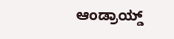ಆಂಡ್ರಾಯ್ಡ್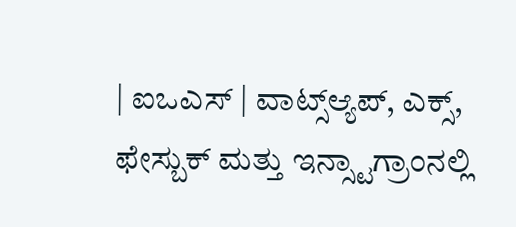| ಐಒಎಸ್ | ವಾಟ್ಸ್ಆ್ಯಪ್, ಎಕ್ಸ್, ಫೇಸ್ಬುಕ್ ಮತ್ತು ಇನ್ಸ್ಟಾಗ್ರಾಂನಲ್ಲಿ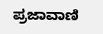ಪ್ರಜಾವಾಣಿ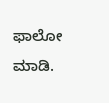ಫಾಲೋ ಮಾಡಿ.